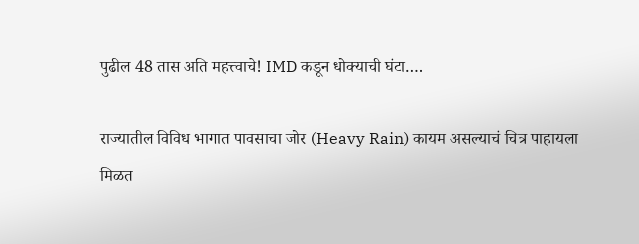पुढील 48 तास अति महत्त्वाचे! IMD कडून धोक्याची घंटा….

राज्यातील विविध भागात पावसाचा जोर (Heavy Rain) कायम असल्याचं चित्र पाहायला मिळत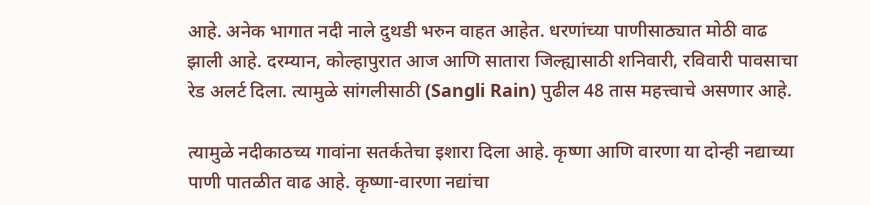आहे. अनेक भागात नदी नाले दुथडी भरुन वाहत आहेत. धरणांच्या पाणीसाठ्यात मोठी वाढ झाली आहे. दरम्यान, कोल्हापुरात आज आणि सातारा जिल्ह्यासाठी शनिवारी, रविवारी पावसाचा रेड अलर्ट दिला. त्यामुळे सांगलीसाठी (Sangli Rain) पुढील 48 तास महत्त्वाचे असणार आहे.

त्यामुळे नदीकाठच्य गावांना सतर्कतेचा इशारा दिला आहे. कृष्णा आणि वारणा या दोन्ही नद्याच्या पाणी पातळीत वाढ आहे. कृष्णा-वारणा नद्यांचा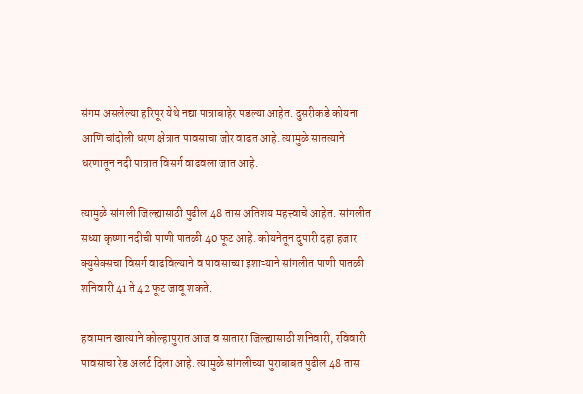संगम असलेल्या हरिपूर येथे नद्या पात्राबाहेर पडल्या आहेत. दुसरीकडे कोयना आणि चांदोली धरण क्षेत्रात पावसाचा जोर वाढत आहे. त्यामुळे सातत्याने धरणातून नदी पात्रात विसर्ग वाढवला जात आहे.

त्यामुळे सांगली जिल्ह्यासाठी पुढील 48 तास अतिशय महत्त्वाचे आहेत. सांगलीत सध्या कृष्णा नदीची पाणी पातळी 40 फूट आहे. कोयनेतून दुपारी दहा हजार क्युसेक्सचा विसर्ग वाढविल्याने व पावसाच्या इशाऱ्याने सांगलीत पाणी पातळी शनिवारी 41 ते 42 फूट जावू शकते.

हवामान खात्याने कोल्हापुरात आज व सातारा जिल्ह्यासाठी शनिवारी, रविवारी पावसाचा रेड अलर्ट दिला आहे. त्यामुळे सांगलीच्या पुराबाबत पुढील 48 तास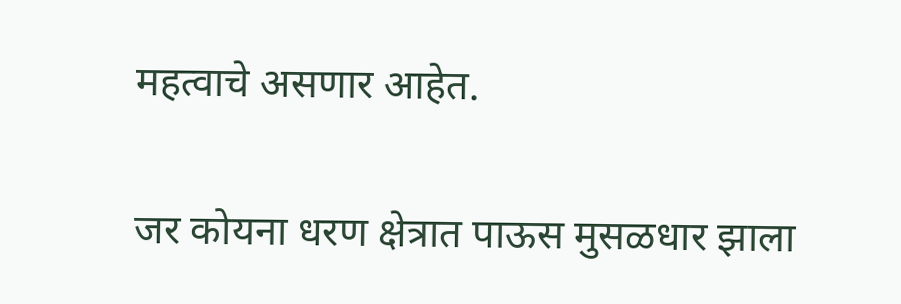महत्वाचे असणार आहेत.

जर कोयना धरण क्षेत्रात पाऊस मुसळधार झाला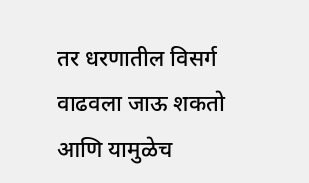तर धरणातील विसर्ग वाढवला जाऊ शकतो आणि यामुळेच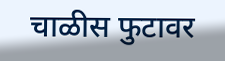चाळीस फुटावर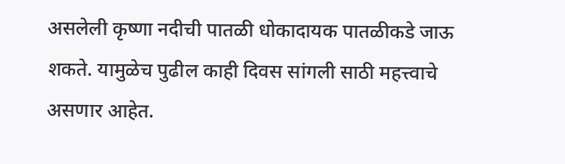असलेली कृष्णा नदीची पातळी धोकादायक पातळीकडे जाऊ शकते. यामुळेच पुढील काही दिवस सांगली साठी महत्त्वाचे असणार आहेत.